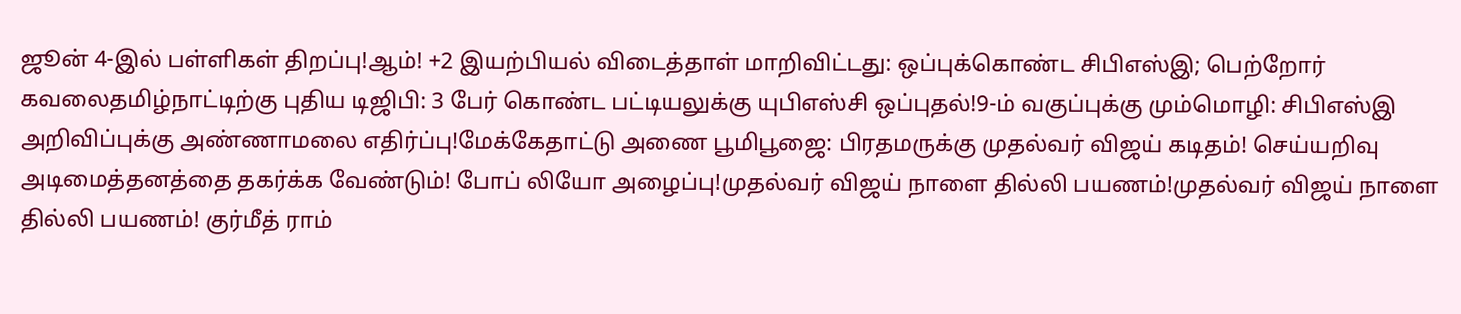ஜூன் 4-இல் பள்ளிகள் திறப்பு!ஆம்! +2 இயற்பியல் விடைத்தாள் மாறிவிட்டது: ஒப்புக்கொண்ட சிபிஎஸ்இ; பெற்றோர் கவலைதமிழ்நாட்டிற்கு புதிய டிஜிபி: 3 பேர் கொண்ட பட்டியலுக்கு யுபிஎஸ்சி ஒப்புதல்!9-ம் வகுப்புக்கு மும்மொழி: சிபிஎஸ்இ அறிவிப்புக்கு அண்ணாமலை எதிர்ப்பு!மேக்கேதாட்டு அணை பூமிபூஜை: பிரதமருக்கு முதல்வர் விஜய் கடிதம்! செய்யறிவு அடிமைத்தனத்தை தகர்க்க வேண்டும்! போப் லியோ அழைப்பு!முதல்வர் விஜய் நாளை தில்லி பயணம்!முதல்வர் விஜய் நாளை தில்லி பயணம்! குர்மீத் ராம்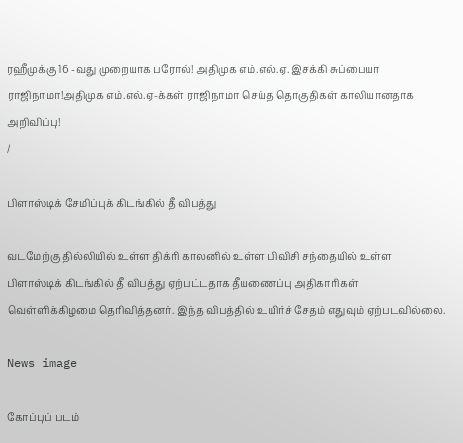ரஹீமுக்கு 16 -வது முறையாக பரோல்! அதிமுக எம்.எல்.ஏ. இசக்கி சுப்பையா ராஜிநாமா!அதிமுக எம்.எல்.ஏ-க்கள் ராஜிநாமா செய்த தொகுதிகள் காலியானதாக அறிவிப்பு!
/

பிளாஸ்டிக் சேமிப்புக் கிடங்கில் தீ விபத்து

வடமேற்கு தில்லியில் உள்ள திக்ரி காலனில் உள்ள பிவிசி சந்தையில் உள்ள பிளாஸ்டிக் கிடங்கில் தீ விபத்து ஏற்பட்டதாக தீயணைப்பு அதிகாரிகள் வெள்ளிக்கிழமை தெரிவித்தனர். இந்த விபத்தில் உயிர்ச் சேதம் எதுவும் ஏற்படவில்லை.

News image

கோப்புப் படம்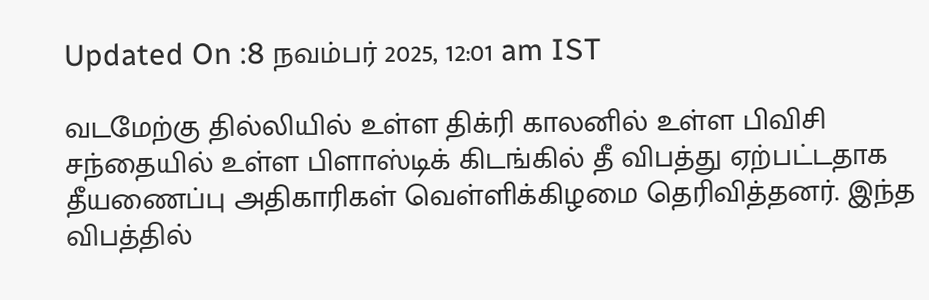Updated On :8 நவம்பர் 2025, 12:01 am IST

வடமேற்கு தில்லியில் உள்ள திக்ரி காலனில் உள்ள பிவிசி சந்தையில் உள்ள பிளாஸ்டிக் கிடங்கில் தீ விபத்து ஏற்பட்டதாக தீயணைப்பு அதிகாரிகள் வெள்ளிக்கிழமை தெரிவித்தனர். இந்த விபத்தில்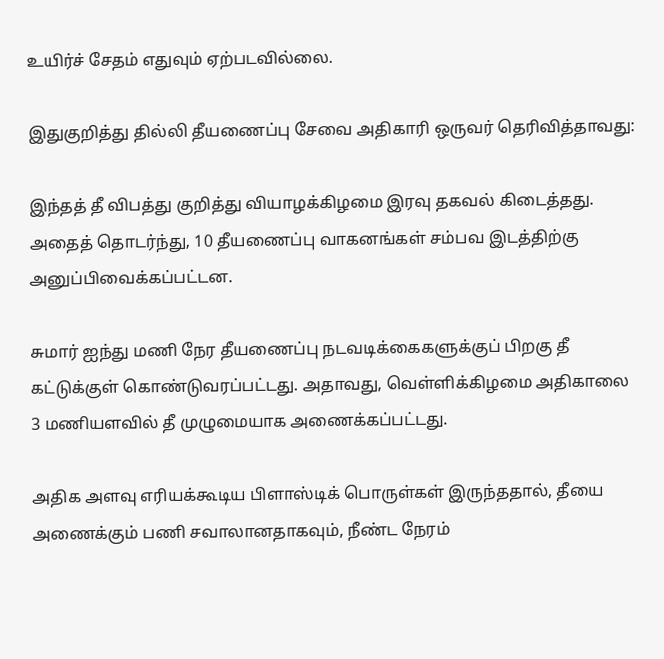உயிர்ச் சேதம் எதுவும் ஏற்படவில்லை.

இதுகுறித்து தில்லி தீயணைப்பு சேவை அதிகாரி ஒருவர் தெரிவித்தாவது:

இந்தத் தீ விபத்து குறித்து வியாழக்கிழமை இரவு தகவல் கிடைத்தது. அதைத் தொடர்ந்து, 10 தீயணைப்பு வாகனங்கள் சம்பவ இடத்திற்கு அனுப்பிவைக்கப்பட்டன.

சுமார் ஐந்து மணி நேர தீயணைப்பு நடவடிக்கைகளுக்குப் பிறகு தீ கட்டுக்குள் கொண்டுவரப்பட்டது. அதாவது, வெள்ளிக்கிழமை அதிகாலை 3 மணியளவில் தீ முழுமையாக அணைக்கப்பட்டது.

அதிக அளவு எரியக்கூடிய பிளாஸ்டிக் பொருள்கள் இருந்ததால், தீயை அணைக்கும் பணி சவாலானதாகவும், நீண்ட நேரம்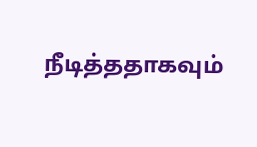நீடித்ததாகவும்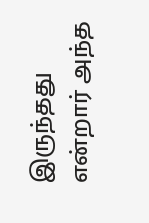இருந்தது என்றார் அந்த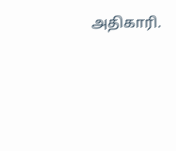அதிகாரி.